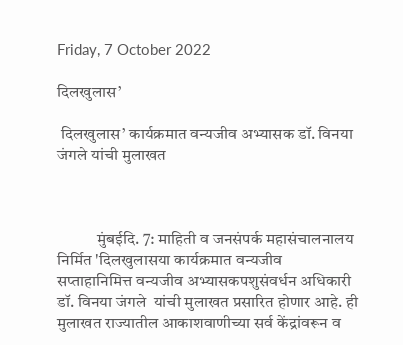Friday, 7 October 2022

दिलखुलास’

 दिलखुलास’ कार्यक्रमात वन्यजीव अभ्यासक डॉ. विनया जंगले यांची मुलाखत



            मुंबईदि. 7: माहिती व जनसंपर्क महासंचालनालय निर्मित 'दिलखुलासया कार्यक्रमात वन्यजीव सप्ताहानिमित्त वन्यजीव अभ्यासकपशुसंवर्धन अधिकारी डॉ. विनया जंगले  यांची मुलाखत प्रसारित होणार आहे. ही मुलाखत राज्यातील आकाशवाणीच्या सर्व केंद्रांवरून व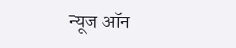न्यूज ऑन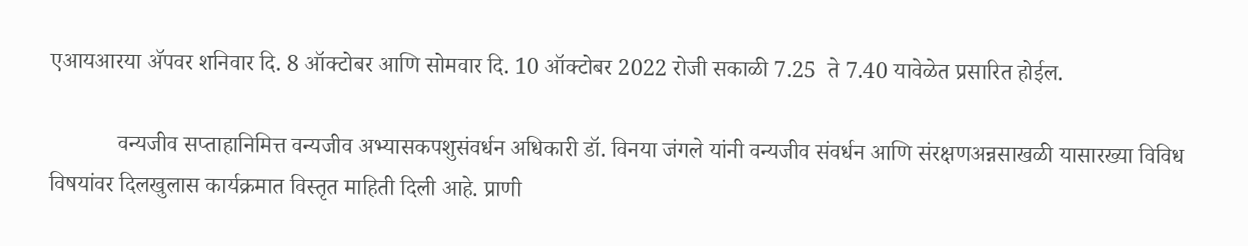एआयआरया ॲपवर शनिवार दि. 8 ऑक्टोबर आणि सोमवार दि. 10 ऑक्टोबर 2022 रोजी सकाळी 7.25  ते 7.40 यावेळेत प्रसारित होईल.

            वन्यजीव सप्ताहानिमित्त वन्यजीव अभ्यासकपशुसंवर्धन अधिकारी डॉ. विनया जंगले यांनी वन्यजीव संवर्धन आणि संरक्षणअन्नसाखळी यासारख्या विविध विषयांवर दिलखुलास कार्यक्रमात विस्तृत माहिती दिली आहे. प्राणी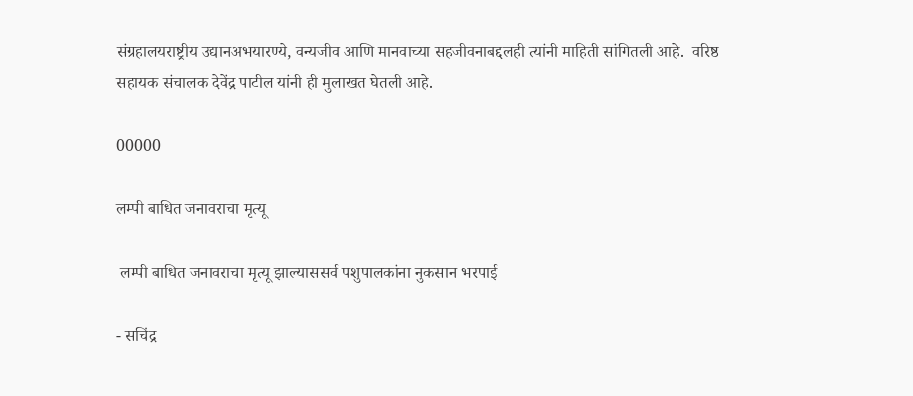संग्रहालयराष्ट्रीय उद्यानअभयारण्ये, वन्यजीव आणि मानवाच्या सहजीवनाबद्दलही त्यांनी माहिती सांगितली आहे.  वरिष्ठ सहायक संचालक देवेंद्र पाटील यांनी ही मुलाखत घेतली आहे.

00000

लम्पी बाधित जनावराचा मृत्यू

 लम्पी बाधित जनावराचा मृत्यू झाल्याससर्व पशुपालकांना नुकसान भरपाई

- सचिंद्र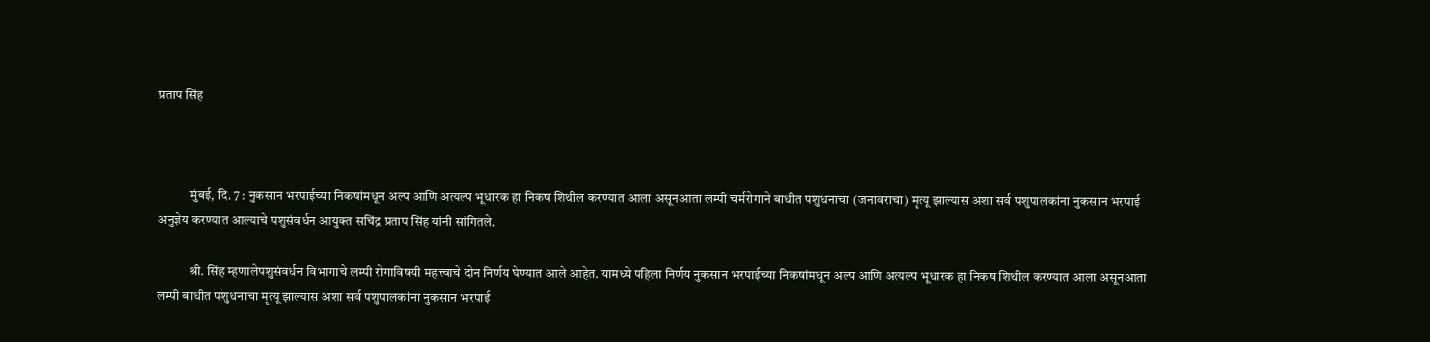प्रताप सिंह



            मुंबई, दि. 7 : नुकसान भरपाईच्या निकषांमधून अल्प आणि अत्यल्प भूधारक हा निकष शिथील करण्यात आला असूनआता लम्पी चर्मरोगाने बाधीत पशुधनाचा (जनावराचा) मृत्यू झाल्यास अशा सर्व पशुपालकांना नुकसान भरपाई अनुज्ञेय करण्यात आल्याचे पशुसंवर्धन आयुक्त सचिंद्र प्रताप सिंह यांनी सांगितले.

            श्री. सिंह म्हणालेपशुसंवर्धन विभागाचे लम्पी रोगाविषयी महत्त्वाचे दोन निर्णय घेण्यात आले आहेत. यामध्ये पहिला निर्णय नुकसान भरपाईच्या निकषांमधून अल्प आणि अत्यल्प भूधारक हा निकष शिथील करण्यात आला असूनआता लम्पी बाधीत पशुधनाचा मृत्यू झाल्यास अशा सर्व पशुपालकांना नुकसान भरपाई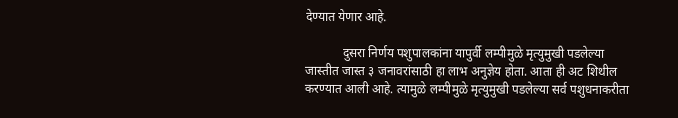देण्यात येणार आहे.

            दुसरा निर्णय पशुपालकांना यापुर्वी लम्पीमुळे मृत्युमुखी पडलेल्या जास्तीत जास्त ३ जनावरांसाठी हा लाभ अनुज्ञेय होता. आता ही अट शिथील करण्यात आली आहे. त्यामुळे लम्पीमुळे मृत्युमुखी पडलेल्या सर्व पशुधनाकरीता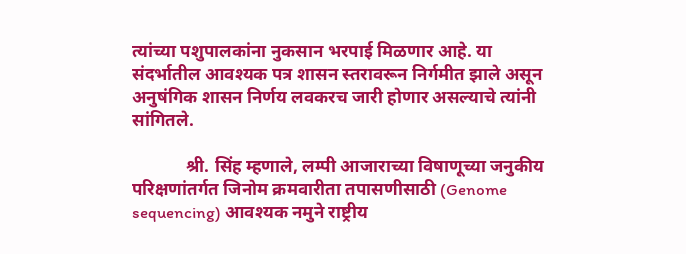त्यांच्या पशुपालकांना नुकसान भरपाई मिळणार आहे. या संदर्भातील आवश्यक पत्र शासन स्तरावरून निर्गमीत झाले असून अनुषंगिक शासन निर्णय लवकरच जारी होणार असल्याचे त्यांनी सांगितले.

            श्री. सिंह म्हणाले, लम्पी आजाराच्या विषाणूच्या जनुकीय परिक्षणांतर्गत जिनोम क्रमवारीता तपासणीसाठी (Genome sequencing) आवश्यक नमुने राष्ट्रीय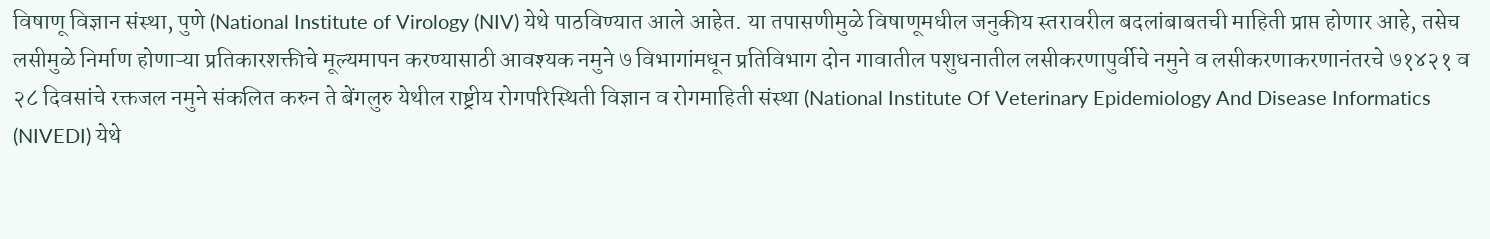विषाणू विज्ञान संस्था, पुणे (National Institute of Virology (NIV) येथे पाठविण्यात आले आहेत. या तपासणीमुळे विषाणूमधील जनुकीय स्तरावरील बदलांबाबतची माहिती प्राप्त होणार आहे, तसेच लसीमुळे निर्माण होणाऱ्या प्रतिकारशक्तीचे मूल्यमापन करण्यासाठी आवश्यक नमुने ७ विभागांमधून प्रतिविभाग दोन गावातील पशुधनातील लसीकरणापुर्वीचे नमुने व लसीकरणाकरणानंतरचे ७१४२१ व २८ दिवसांचे रक्तजल नमुने संकलित करुन ते बेंगलुरु येथील राष्ट्रीय रोगपरिस्थिती विज्ञान व रोगमाहिती संस्था (National Institute Of Veterinary Epidemiology And Disease Informatics (NIVEDI) येथे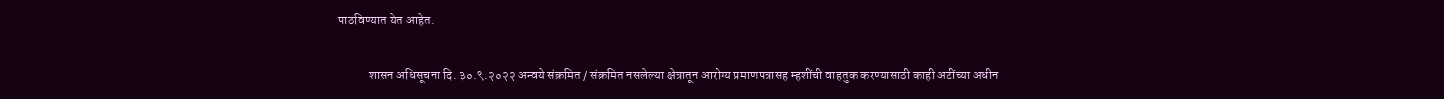पाठविण्यात येत आहेत.

            शासन अधिसूचना दि. ३०.९.२०२२ अन्वये संक्रमित / संक्रमित नसलेल्या क्षेत्रातून आरोग्य प्रमाणपत्रासह म्हशींची वाहतुक करण्यासाठी काही अटींच्या अधीन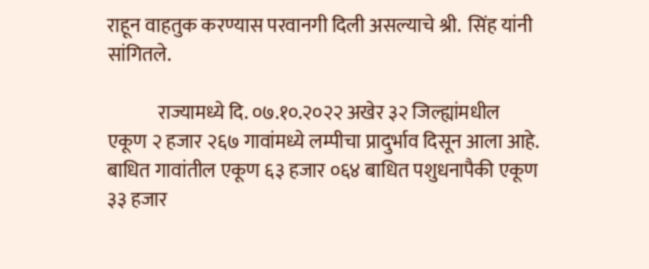राहून वाहतुक करण्यास परवानगी दिली असल्याचे श्री.  सिंह यांनी सांगितले.

             राज्यामध्ये दि. ०७.१०.२०२२ अखेर ३२ जिल्ह्यांमधील एकूण २ हजार २६७ गावांमध्ये लम्पीचा प्रादुर्भाव दिसून आला आहे. बाधित गावांतील एकूण ६३ हजार ०६४ बाधित पशुधनापैकी एकूण ३३ हजार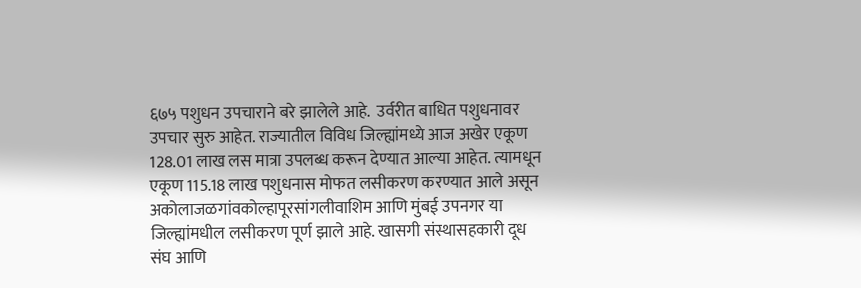६७५ पशुधन उपचाराने बरे झालेले आहे.  उर्वरीत बाधित पशुधनावर उपचार सुरु आहेत. राज्यातील विविध जिल्ह्यांमध्ये आज अखेर एकूण 128.01 लाख लस मात्रा उपलब्ध करून देण्यात आल्या आहेत. त्यामधून एकूण 115.18 लाख पशुधनास मोफत लसीकरण करण्यात आले असून अकोलाजळगांवकोल्हापूरसांगलीवाशिम आणि मुंबई उपनगर या जिल्ह्यांमधील लसीकरण पूर्ण झाले आहे. खासगी संस्थासहकारी दूध संघ आणि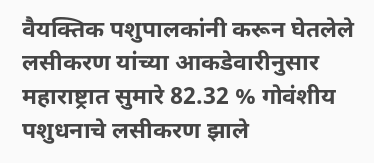वैयक्तिक पशुपालकांनी करून घेतलेले लसीकरण यांच्या आकडेवारीनुसार महाराष्ट्रात सुमारे 82.32 % गोवंशीय पशुधनाचे लसीकरण झाले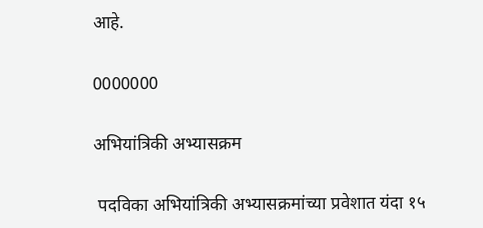आहे.

0000000

अभियांत्रिकी अभ्यासक्रम

 पदविका अभियांत्रिकी अभ्यासक्रमांच्या प्रवेशात यंदा १५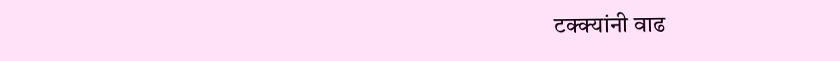टक्क्यांनी वाढ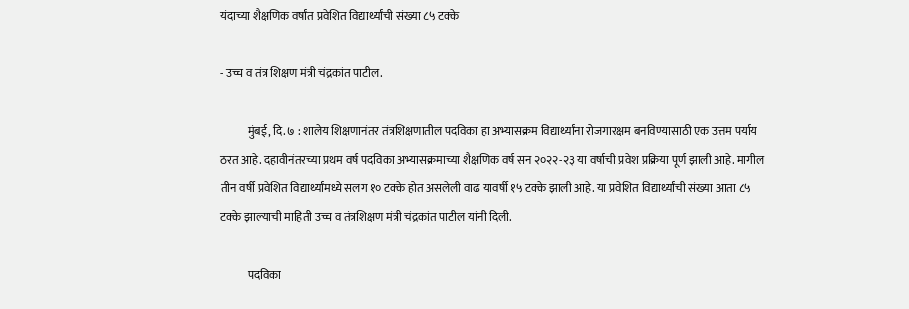यंदाच्या शैक्षणिक वर्षांत प्रवेशित विद्यार्थ्यांची संख्या ८५ टक्के

- उच्च व तंत्र शिक्षण मंत्री चंद्रकांत पाटील.

            मुंबई, दि. ७ : शालेय शिक्षणानंतर तंत्रशिक्षणातील पदविका हा अभ्यासक्रम विद्यार्थ्यांना रोजगारक्षम बनविण्यासाठी एक उत्तम पर्याय ठरत आहे. दहावीनंतरच्या प्रथम वर्ष पदविका अभ्यासक्रमाच्या शैक्षणिक वर्ष सन २०२२-२३ या वर्षाची प्रवेश प्रक्रिया पूर्ण झाली आहे. मागील तीन वर्षी प्रवेशित विद्यार्थ्यांमध्ये सलग १० टक्के होत असलेली वाढ यावर्षी १५ टक्के झाली आहे. या प्रवेशित विद्यार्थ्यांची संख्या आता ८५ टक्के झाल्याची माहिती उच्च व तंत्रशिक्षण मंत्री चंद्रकांत पाटील यांनी दिली.

            पदविका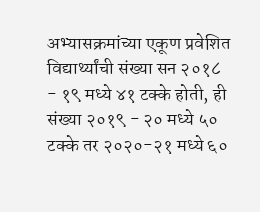अभ्यासक्रमांच्या एकूण प्रवेशित विद्यार्थ्यांची संख्या सन २०१८ - १९ मध्ये ४१ टक्के होती, ही संख्या २०१९ - २० मध्ये ५० टक्के तर २०२०-२१ मध्ये ६०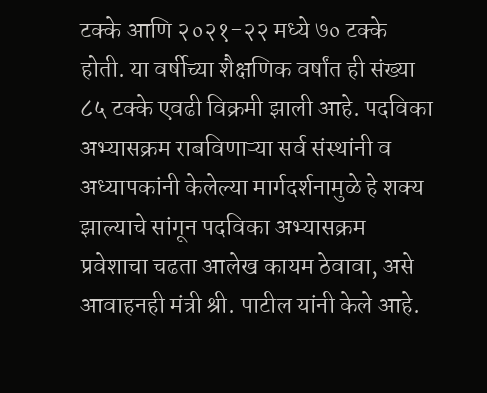टक्के आणि २०२१-२२ मध्ये ७० टक्के होती. या वर्षीच्या शैक्षणिक वर्षांत ही संख्या ८५ टक्के एवढी विक्रमी झाली आहे. पदविका अभ्यासक्रम राबविणाऱ्या सर्व संस्थांनी व अध्यापकांनी केलेल्या मार्गदर्शनामुळे हे शक्य झाल्याचे सांगून पदविका अभ्यासक्रम प्रवेशाचा चढता आलेख कायम ठेवावा, असे आवाहनही मंत्री श्री. पाटील यांनी केले आहे.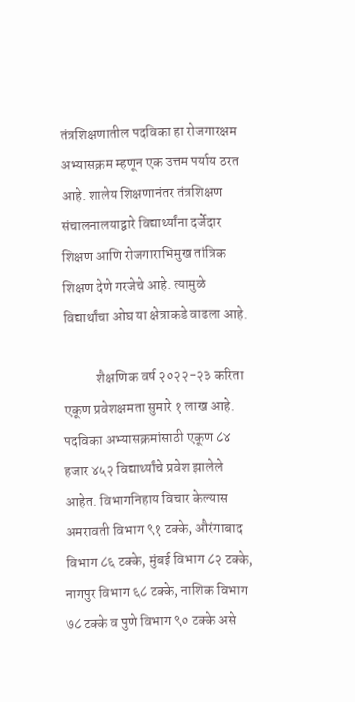तंत्रशिक्षणातील पदविका हा रोजगारक्षम अभ्यासक्रम म्हणून एक उत्तम पर्याय ठरत आहे. शालेय शिक्षणानंतर तंत्रशिक्षण संचालनालयाद्वारे विद्यार्थ्यांना दर्जेदार शिक्षण आणि रोजगाराभिमुख तांत्रिक शिक्षण देणे गरजेचे आहे. त्यामुळे विद्यार्थांचा ओघ या क्षेत्राकडे वाढला आहे.

            शैक्षणिक वर्ष २०२२-२३ करिता एकूण प्रवेशक्षमता सुमारे १ लाख आहे. पदविका अभ्यासक्रमांसाठी एकूण ८४ हजार ४५२ विद्यार्थ्यांचे प्रवेश झालेले आहेत. विभागनिहाय विचार केल्यास अमरावती विभाग ९१ टक्के, औरंगाबाद विभाग ८६ टक्के, मुंबई विभाग ८२ टक्के, नागपुर विभाग ६८ टक्के, नाशिक विभाग ७८ टक्के व पुणे विभाग ९० टक्के असे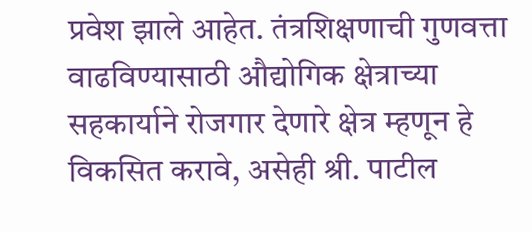प्रवेश झाले आहेत. तंत्रशिक्षणाची गुणवत्ता वाढविण्यासाठी औद्योगिक क्षेत्राच्या सहकार्याने रोजगार देणारे क्षेत्र म्हणून हे विकसित करावे, असेही श्री. पाटील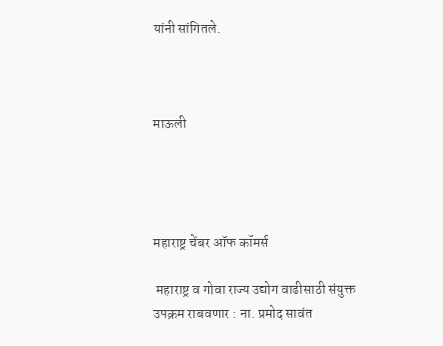यांनी सांगितले.



माऊली




महाराष्ट्र चेंबर ऑफ कॉमर्स

 महाराष्ट्र व गोवा राज्य उद्योग वाढीसाठी संयुक्त उपक्रम राबवणार : ना. प्रमोद सावंत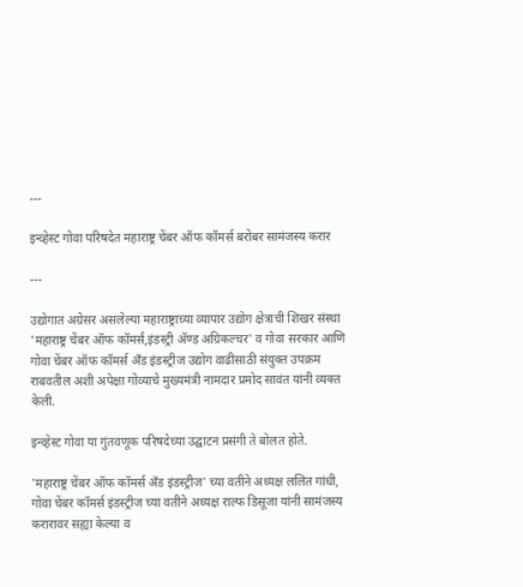---

इन्व्हेस्ट गोवा परिषदेत महाराष्ट्र चेंबर ऑफ कॉमर्स बरोबर सामंजस्य करार

---

उद्योगात अग्रेसर असलेल्या महाराष्ट्राच्या व्यापार उद्योग क्षेत्राची शिखर संस्था 'महाराष्ट्र चेंबर ऑफ कॉमर्स,इंडस्ट्री अ‍ॅण्ड अग्रिकल्चर' व गोवा सरकार आणि गोवा चेंबर ऑफ कॉमर्स अँड इंडस्ट्रीज उद्योग वाढीसाठी संयुक्त उपक्रम राबवतील अशी अपेक्षा गोव्याचे मुख्यमंत्री नामदार प्रमोद सावंत यांनी व्यक्त केली.

इन्व्हेस्ट गोवा या गुंतवणूक परिषदेच्या उद्घाटन प्रसंगी ते बोलत होते.

'महाराष्ट्र चेंबर ऑफ कॉमर्स अँड इंडस्ट्रीज' च्या वतीने अध्यक्ष ललित गांधी, गोवा चेंबर कॉमर्स इंडस्ट्रीज च्या वतीने अध्यक्ष राल्फ डिसूजा यांनी सामंजस्य करारावर सह्या केल्या व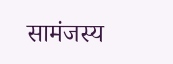सामंजस्य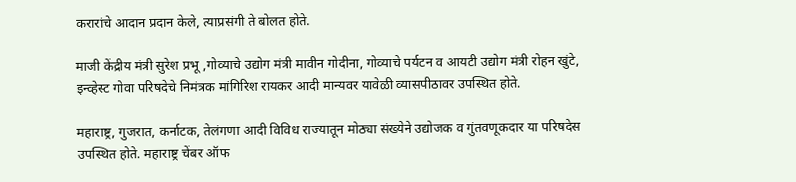करारांचे आदान प्रदान केले, त्याप्रसंगी ते बोलत होते.

माजी केंद्रीय मंत्री सुरेश प्रभू ,गोव्याचे उद्योग मंत्री मावीन गोदीना, गोव्याचे पर्यटन व आयटी उद्योग मंत्री रोहन खुंटे, इन्व्हेस्ट गोवा परिषदेचे निमंत्रक मांगिरिश रायकर आदी मान्यवर यावेळी व्यासपीठावर उपस्थित होते.

महाराष्ट्र, गुजरात, कर्नाटक, तेलंगणा आदी विविध राज्यातून मोठ्या संख्येने उद्योजक व गुंतवणूकदार या परिषदेस उपस्थित होते. महाराष्ट्र चेंबर ऑफ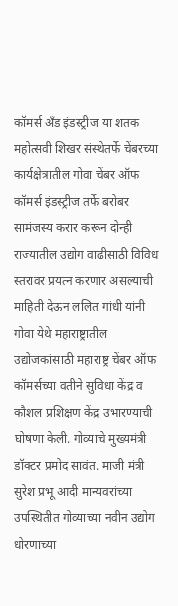कॉमर्स अँड इंडस्ट्रीज या शतक महोत्सवी शिखर संस्थेतर्फे चेंबरच्या कार्यक्षेत्रातील गोवा चेंबर ऑफ कॉमर्स इंडस्ट्रीज तर्फे बरोबर सामंजस्य करार करून दोन्ही राज्यातील उद्योग वाढीसाठी विविध स्तरावर प्रयत्न करणार असल्याची माहिती देऊन ललित गांधी यांनी गोवा येथे महाराष्ट्रातील उद्योजकांसाठी महाराष्ट्र चेंबर ऑफ कॉमर्सच्या वतीने सुविधा केंद्र व कौशल प्रशिक्षण केंद्र उभारण्याची घोषणा केली. गोव्याचे मुख्यमंत्री डॉक्टर प्रमोद सावंत. माजी मंत्री सुरेश प्रभू आदी मान्यवरांच्या उपस्थितीत गोव्याच्या नवीन उद्योग धोरणाच्या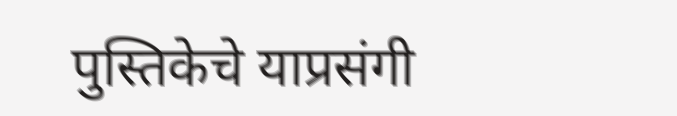पुस्तिकेचे याप्रसंगी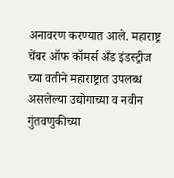अनावरण करण्यात आले. महाराष्ट्र चेंबर ऑफ कॉमर्स अँड इंडस्ट्रीज च्या वतीने महाराष्ट्रात उपलब्ध असलेल्या उद्योगाच्या व नवीन गुंतवणुकीच्या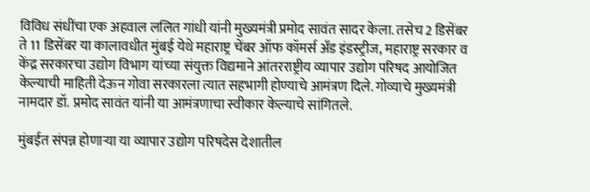विविध संधींचा एक अहवाल ललित गांधी यांनी मुख्यमंत्री प्रमोद सावंत सादर केला. तसेच 2 डिसेंबर ते 11 डिसेंबर या कालावधीत मुंबई येथे महाराष्ट्र चेंबर ऑफ कॉमर्स अँड इंडस्ट्रीज, महाराष्ट्र सरकार व केंद्र सरकारचा उद्योग विभाग यांच्या संयुक्त विद्यमाने आंतरराष्ट्रीय व्यापार उद्योग परिषद आयोजित केल्याची माहिती देऊन गोवा सरकारला त्यात सहभागी होण्याचे आमंत्रण दिले. गोव्याचे मुख्यमंत्री नामदार डॉ. प्रमोद सावंत यांनी या आमंत्रणाचा स्वीकार केल्याचे सांगितले.

मुंबईत संपन्न होणाऱ्या या व्यापार उद्योग परिषदेस देशातील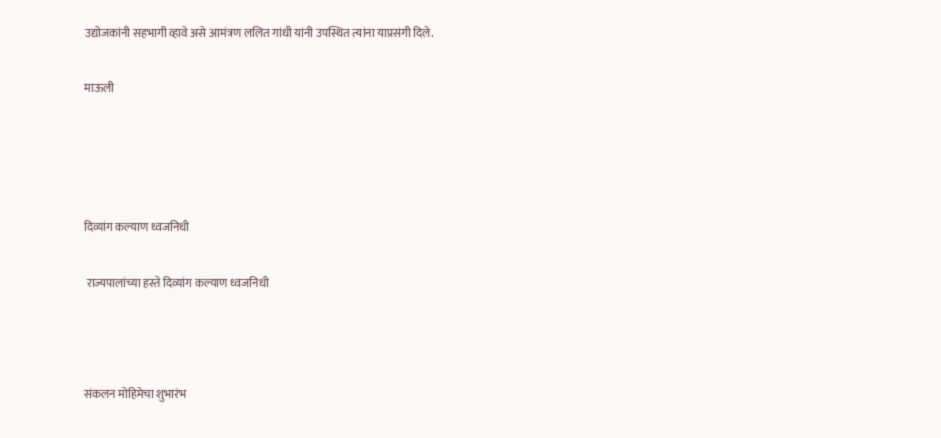उद्योजकांनी सहभागी व्हावे असे आमंत्रण ललित गांधी यांनी उपस्थित त्यांना याप्रसंगी दिले.

माऊली




दिव्यांग कल्याण ध्वजनिधी

 राज्यपालांच्या हस्ते दिव्यांग कल्याण ध्वजनिधी



संकलन मोहिमेचा शुभारंभ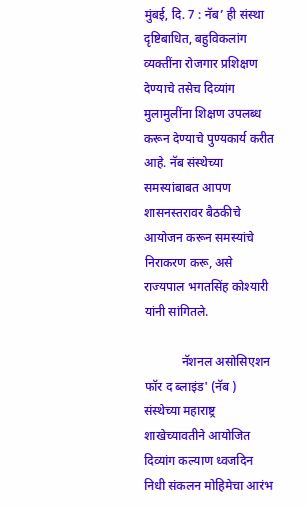मुंबई, दि. 7 : नॅब’ ही संस्था दृष्टिबाधित, बहुविकलांग व्यक्तींना रोजगार प्रशिक्षण देण्याचे तसेच दिव्यांग मुलामुलींना शिक्षण उपलब्ध करून देण्याचे पुण्यकार्य करीत आहे. नॅब संस्थेच्या समस्यांबाबत आपण शासनस्तरावर बैठकीचे आयोजन करून समस्यांचे निराकरण करू, असे राज्यपाल भगतसिंह कोश्यारी यांनी सांगितले.

            नॅशनल असोसिएशन फॉर द ब्लाइंड' (नॅब ) संस्थेच्या महाराष्ट्र शाखेच्यावतीने आयोजित दिव्यांग कल्याण ध्वजदिन निधी संकलन मोहिमेचा आरंभ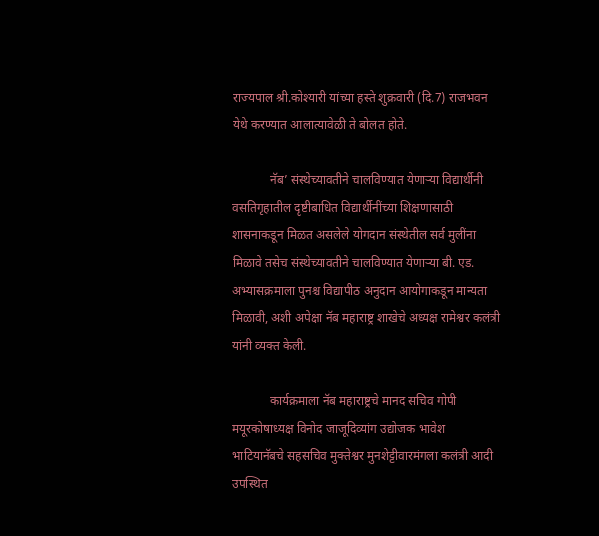राज्यपाल श्री.कोश्यारी यांच्या हस्ते शुक्रवारी (दि.7) राजभवन येथे करण्यात आलात्यावेळी ते बोलत होते.

            नॅब’ संस्थेच्यावतीने चालविण्यात येणाऱ्या विद्यार्थीनी वसतिगृहातील दृष्टीबाधित विद्यार्थीनींच्या शिक्षणासाठी शासनाकडून मिळत असलेले योगदान संस्थेतील सर्व मुलींना मिळावे तसेच संस्थेच्यावतीने चालविण्यात येणाऱ्या बी. एड. अभ्यासक्रमाला पुनश्च विद्यापीठ अनुदान आयोगाकडून मान्यता मिळावी, अशी अपेक्षा नॅब महाराष्ट्र शाखेचे अध्यक्ष रामेश्वर कलंत्री यांनी व्यक्त केली.

            कार्यक्रमाला नॅब महाराष्ट्रचे मानद सचिव गोपी मयूरकोषाध्यक्ष विनोद जाजूदिव्यांग उद्योजक भावेश भाटियानॅबचे सहसचिव मुक्तेश्वर मुनशेट्टीवारमंगला कलंत्री आदी उपस्थित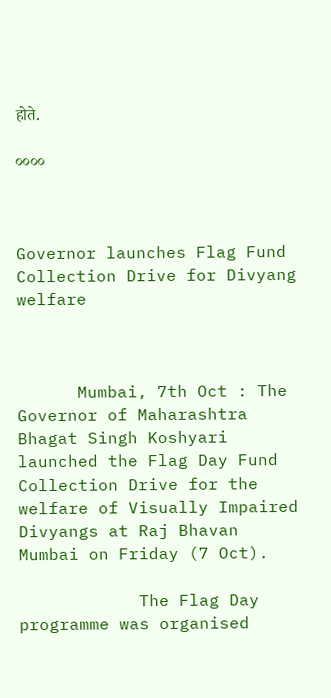होते.

००००



Governor launches Flag Fund Collection Drive for Divyang welfare



      Mumbai, 7th Oct : The Governor of Maharashtra Bhagat Singh Koshyari launched the Flag Day Fund Collection Drive for the welfare of Visually Impaired Divyangs at Raj Bhavan Mumbai on Friday (7 Oct).

            The Flag Day programme was organised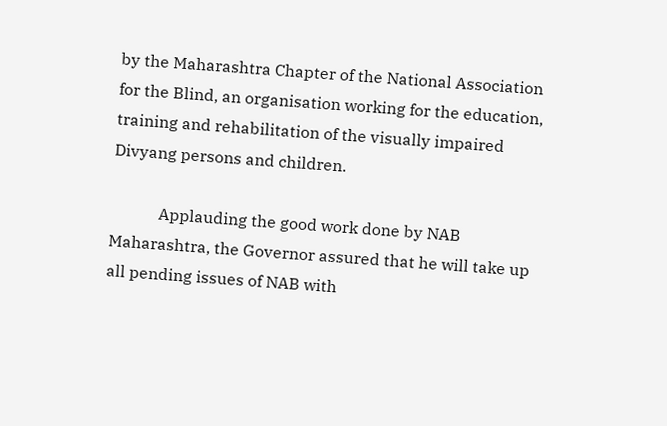by the Maharashtra Chapter of the National Association for the Blind, an organisation working for the education, training and rehabilitation of the visually impaired Divyang persons and children.

            Applauding the good work done by NAB Maharashtra, the Governor assured that he will take up all pending issues of NAB with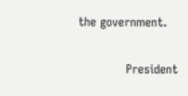the government.

            President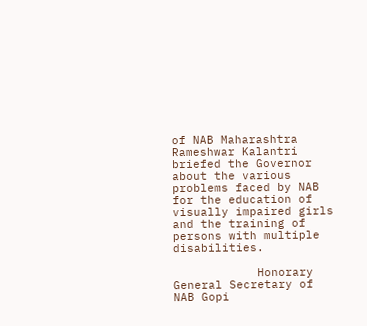of NAB Maharashtra Rameshwar Kalantri briefed the Governor about the various problems faced by NAB for the education of visually impaired girls and the training of persons with multiple disabilities.

            Honorary General Secretary of NAB Gopi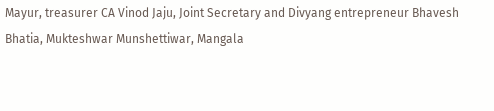Mayur, treasurer CA Vinod Jaju, Joint Secretary and Divyang entrepreneur Bhavesh Bhatia, Mukteshwar Munshettiwar, Mangala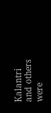Kalantri and others were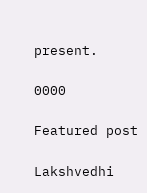present.

0000

Featured post

Lakshvedhi